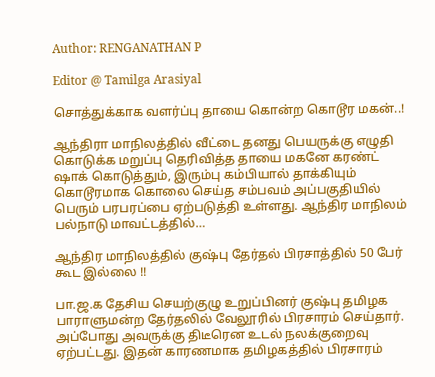Author: RENGANATHAN P

Editor @ Tamilga Arasiyal

சொத்துக்காக வளர்ப்பு தாயை கொன்ற கொடூர மகன்..!

ஆந்திரா மாநிலத்தில் வீட்டை தனது பெயருக்கு எழுதி கொடுக்க மறுப்பு தெரிவித்த தாயை மகனே கரண்ட் ஷாக் கொடுத்தும், இரும்பு கம்பியால் தாக்கியும் கொடூரமாக கொலை செய்த சம்பவம் அப்பகுதியில் பெரும் பரபரப்பை ஏற்படுத்தி உள்ளது. ஆந்திர மாநிலம் பல்நாடு மாவட்டத்தில்…

ஆந்திர மாநிலத்தில் குஷ்பு தேர்தல் பிரசாத்தில் 50 பேர் கூட இல்லை !!

பா.ஜ.க தேசிய செயற்குழு உறுப்பினர் குஷ்பு தமிழக பாராளுமன்ற தேர்தலில் வேலூரில் பிரசாரம் செய்தார். அப்போது அவருக்கு திடீரென உடல் நலக்குறைவு ஏற்பட்டது. இதன் காரணமாக தமிழகத்தில் பிரசாரம்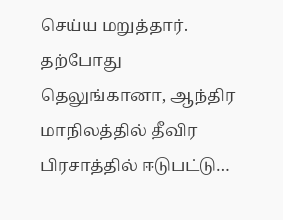செய்ய மறுத்தார். தற்போது தெலுங்கானா, ஆந்திர மாநிலத்தில் தீவிர பிரசாத்தில் ஈடுபட்டு…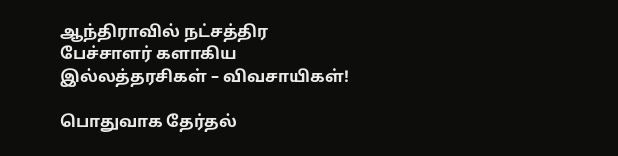ஆந்திராவில் நட்சத்திர பேச்சாளர் களாகிய இல்லத்தரசிகள் – விவசாயிகள்!

பொதுவாக தேர்தல்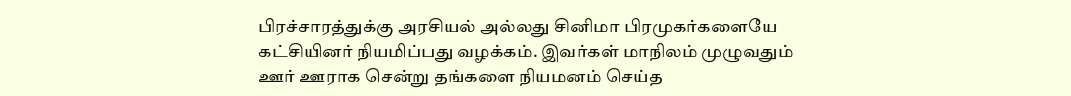பிரச்சாரத்துக்கு அரசியல் அல்லது சினிமா பிரமுகர்களையே கட்சியினர் நியமிப்பது வழக்கம். இவர்கள் மாநிலம் முழுவதும் ஊர் ஊராக சென்று தங்களை நியமனம் செய்த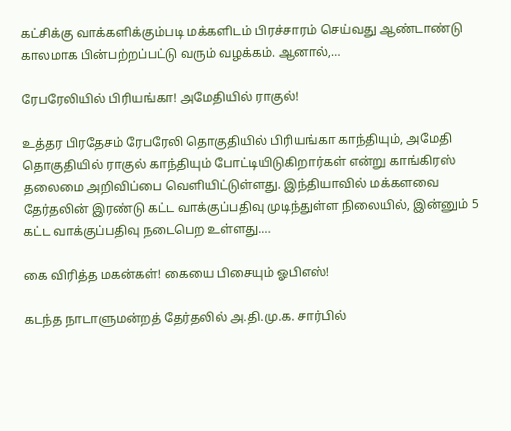கட்சிக்கு வாக்களிக்கும்படி மக்களிடம் பிரச்சாரம் செய்வது ஆண்டாண்டு காலமாக பின்பற்றப்பட்டு வரும் வழக்கம். ஆனால்,…

ரேபரேலியில் பிரியங்கா! அமேதியில் ராகுல்!

உத்தர பிரதேசம் ரேபரேலி தொகுதியில் பிரியங்கா காந்தியும், அமேதி தொகுதியில் ராகுல் காந்தியும் போட்டியிடுகிறார்கள் என்று காங்கிரஸ் தலைமை அறிவிப்பை வெளியிட்டுள்ளது. இந்தியாவில் மக்களவை தேர்தலின் இரண்டு கட்ட வாக்குப்பதிவு முடிந்துள்ள நிலையில், இன்னும் 5 கட்ட வாக்குப்பதிவு நடைபெற உள்ளது.…

கை விரித்த மகன்கள்! கையை பிசையும் ஓபிஎஸ்!

கடந்த நாடாளுமன்றத் தேர்தலில் அ.தி.மு.க. சார்பில்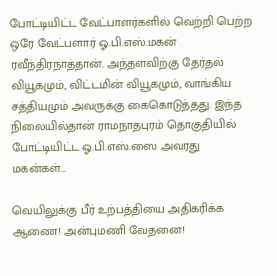போட்டியிட்ட வேட்பாளர்களில் வெற்றி பெற்ற ஒரே வேட்பளார் ஓ.பி.எஸ்.மகன் ரவீந்திரநாத்தான். அந்தளவிற்கு தேர்தல் வியூகமும், விட்டமின் வியூகமும், வாங்கிய சத்தியமும் அவருக்கு கைகொடுத்தது. இந்த நிலையில்தான் ராமநாதபுரம் தொகுதியில் போட்டியிட்ட ஓ.பி.எஸ்.ஸை அவரது மகன்கள்…

வெயிலுக்கு பீர் உற்பத்தியை அதிகரிக்க ஆணை! அன்புமணி வேதனை!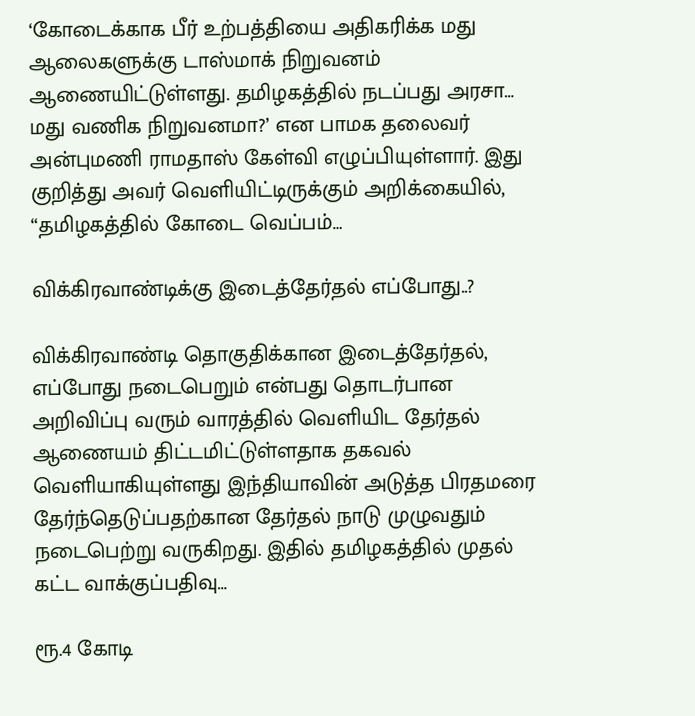‘கோடைக்காக பீர் உற்பத்தியை அதிகரிக்க மது ஆலைகளுக்கு டாஸ்மாக் நிறுவனம் ஆணையிட்டுள்ளது. தமிழகத்தில் நடப்பது அரசா… மது வணிக நிறுவனமா?’ என பாமக தலைவர் அன்புமணி ராமதாஸ் கேள்வி எழுப்பியுள்ளார். இது குறித்து அவர் வெளியிட்டிருக்கும் அறிக்கையில், “தமிழகத்தில் கோடை வெப்பம்…

விக்கிரவாண்டிக்கு இடைத்தேர்தல் எப்போது..?

விக்கிரவாண்டி தொகுதிக்கான இடைத்தேர்தல், எப்போது நடைபெறும் என்பது தொடர்பான அறிவிப்பு வரும் வாரத்தில் வெளியிட தேர்தல் ஆணையம் திட்டமிட்டுள்ளதாக தகவல் வெளியாகியுள்ளது இந்தியாவின் அடுத்த பிரதமரை தேர்ந்தெடுப்பதற்கான தேர்தல் நாடு முழுவதும் நடைபெற்று வருகிறது. இதில் தமிழகத்தில் முதல் கட்ட வாக்குப்பதிவு…

ரூ.4 கோடி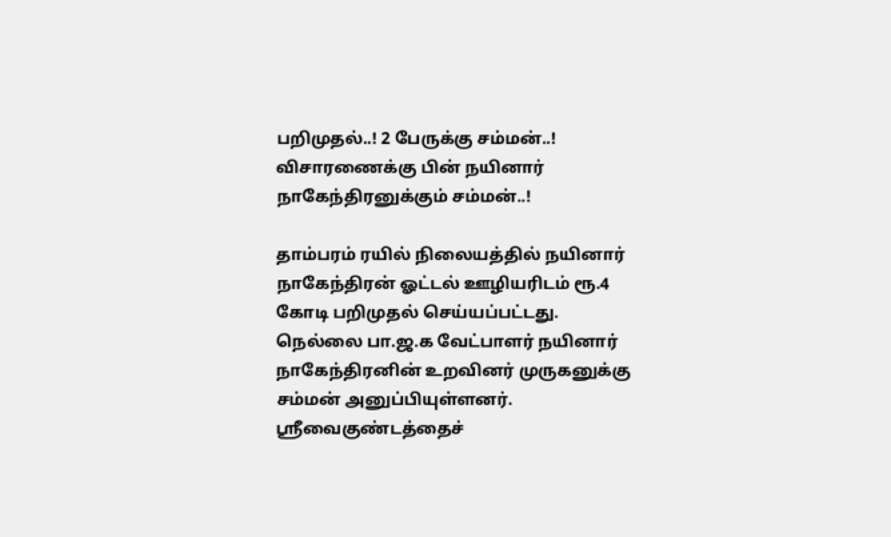பறிமுதல்..! 2 பேருக்கு சம்மன்..! விசாரணைக்கு பின் நயினார் நாகேந்திரனுக்கும் சம்மன்..!

தாம்பரம் ரயில் நிலையத்தில் நயினார் நாகேந்திரன் ஓட்டல் ஊழியரிடம் ரூ.4 கோடி பறிமுதல் செய்யப்பட்டது. நெல்லை பா.ஜ.க வேட்பாளர் நயினார் நாகேந்திரனின் உறவினர் முருகனுக்கு சம்மன் அனுப்பியுள்ளனர். ஸ்ரீவைகுண்டத்தைச்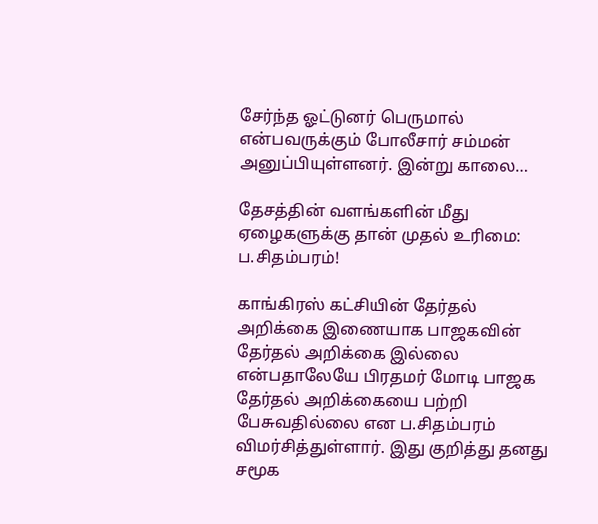சேர்ந்த ஓட்டுனர் பெருமால் என்பவருக்கும் போலீசார் சம்மன் அனுப்பியுள்ளனர். இன்று காலை…

தேசத்தின் வளங்களின் மீது ஏழைகளுக்கு தான் முதல் உரிமை: ப.சிதம்பரம்!

காங்கிரஸ் கட்சியின் தேர்தல் அறிக்கை இணையாக பாஜகவின் தேர்தல் அறிக்கை இல்லை என்பதாலேயே பிரதமர் மோடி பாஜக தேர்தல் அறிக்கையை பற்றி பேசுவதில்லை என ப.சிதம்பரம் விமர்சித்துள்ளார். இது குறித்து தனது சமூக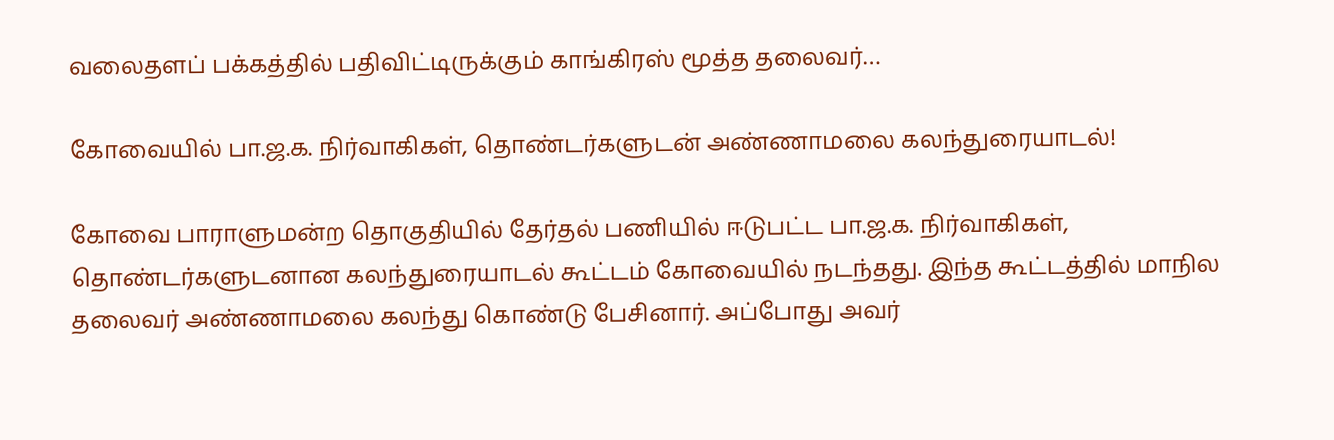வலைதளப் பக்கத்தில் பதிவிட்டிருக்கும் காங்கிரஸ் மூத்த தலைவர்…

கோவையில் பா.ஜ.க. நிர்வாகிகள், தொண்டர்களுடன் அண்ணாமலை கலந்துரையாடல்!

கோவை பாராளுமன்ற தொகுதியில் தேர்தல் பணியில் ஈடுபட்ட பா.ஜ.க. நிர்வாகிகள், தொண்டர்களுடனான கலந்துரையாடல் கூட்டம் கோவையில் நடந்தது. இந்த கூட்டத்தில் மாநில தலைவர் அண்ணாமலை கலந்து கொண்டு பேசினார். அப்போது அவர்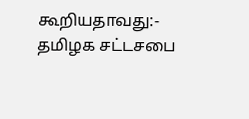கூறியதாவது:- தமிழக சட்டசபை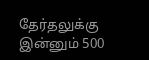தேர்தலுக்கு இன்னும் 500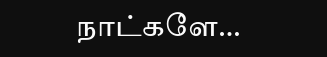நாட்களே…